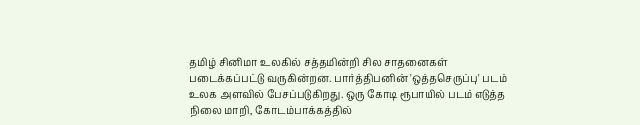தமிழ் சினிமா உலகில் சத்தமின்றி சில சாதனைகள் படைக்கப்பட்டு வருகின்றன. பார்த்திபனின் 'ஒத்தசெருப்பு' படம் உலக அளவில் பேசப்படுகிறது. ஒரு கோடி ரூபாயில் படம் எடுத்த நிலை மாறி, கோடம்பாக்கத்தில்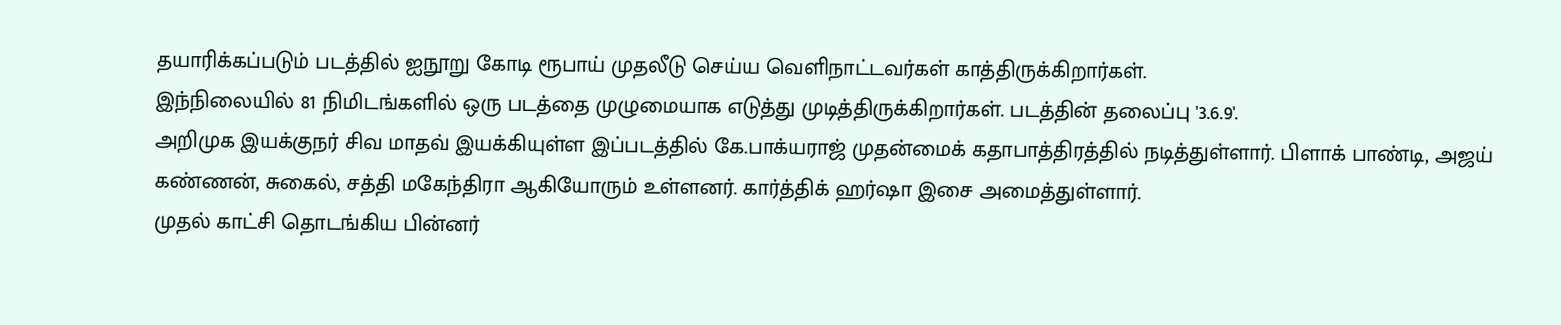தயாரிக்கப்படும் படத்தில் ஐநூறு கோடி ரூபாய் முதலீடு செய்ய வெளிநாட்டவர்கள் காத்திருக்கிறார்கள்.
இந்நிலையில் 81 நிமிடங்களில் ஒரு படத்தை முழுமையாக எடுத்து முடித்திருக்கிறார்கள். படத்தின் தலைப்பு '3.6.9'.
அறிமுக இயக்குநர் சிவ மாதவ் இயக்கியுள்ள இப்படத்தில் கே.பாக்யராஜ் முதன்மைக் கதாபாத்திரத்தில் நடித்துள்ளார். பிளாக் பாண்டி, அஜய் கண்ணன், சுகைல், சத்தி மகேந்திரா ஆகியோரும் உள்ளனர். கார்த்திக் ஹர்ஷா இசை அமைத்துள்ளார்.
முதல் காட்சி தொடங்கிய பின்னர்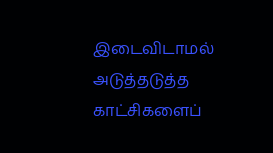இடைவிடாமல் அடுத்தடுத்த காட்சிகளைப்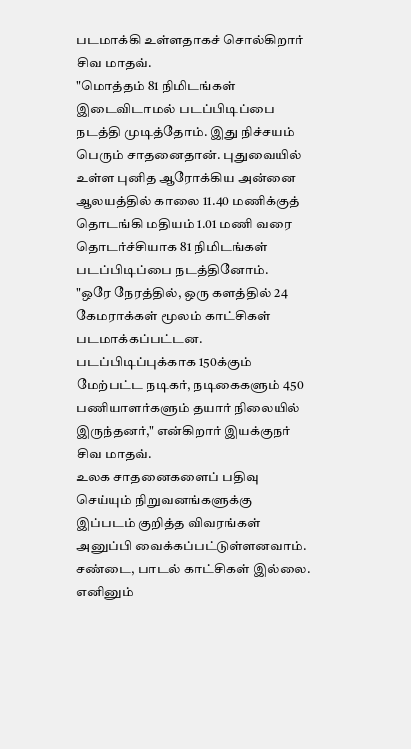படமாக்கி உள்ளதாகச் சொல்கிறார் சிவ மாதவ்.
"மொத்தம் 81 நிமிடங்கள் இடைவிடாமல் படப்பிடிப்பை நடத்தி முடித்தோம். இது நிச்சயம் பெரும் சாதனைதான். புதுவையில் உள்ள புனித ஆரோக்கிய அன்னை ஆலயத்தில் காலை 11.40 மணிக்குத் தொடங்கி மதியம் 1.01 மணி வரை தொடர்ச்சியாக 81 நிமிடங்கள் படப்பிடிப்பை நடத்தினோம்.
"ஒரே நேரத்தில், ஒரு களத்தில் 24 கேமராக்கள் மூலம் காட்சிகள் படமாக்கப்பட்டன. படப்பிடிப்புக்காக 150க்கும் மேற்பட்ட நடிகர், நடிகைகளும் 450 பணியாளர்களும் தயார் நிலையில் இருந்தனர்," என்கிறார் இயக்குநர் சிவ மாதவ்.
உலக சாதனைகளைப் பதிவு செய்யும் நிறுவனங்களுக்கு இப்படம் குறித்த விவரங்கள் அனுப்பி வைக்கப்பட்டுள்ளனவாம். சண்டை, பாடல் காட்சிகள் இல்லை. எனினும்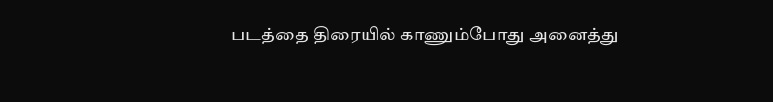படத்தை திரையில் காணும்போது அனைத்து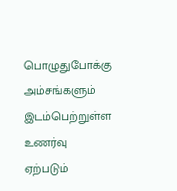பொழுதுபோக்கு அம்சங்களும் இடம்பெற்றுள்ள உணர்வு ஏற்படும்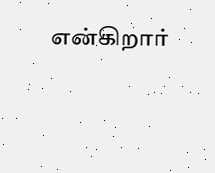என்கிறார்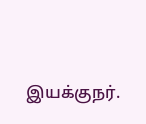இயக்குநர்.